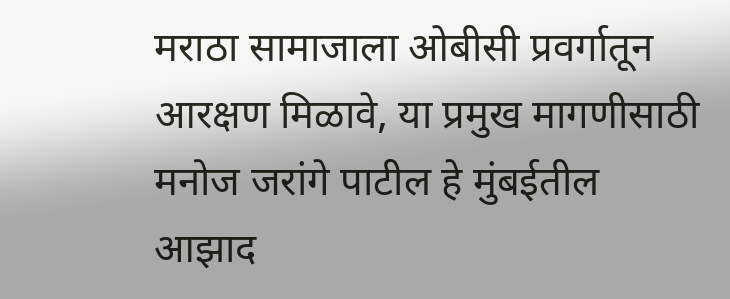मराठा सामाजाला ओबीसी प्रवर्गातून आरक्षण मिळावे, या प्रमुख मागणीसाठी मनोज जरांगे पाटील हे मुंबईतील आझाद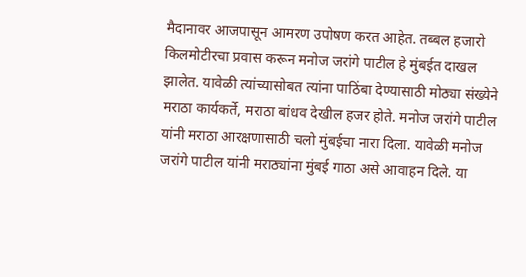मैदानावर आजपासून आमरण उपोषण करत आहेत. तब्बल हजारो किलमोटीरचा प्रवास करून मनोज जरांगे पाटील हे मुंबईत दाखल झालेत. यावेळी त्यांच्यासोबत त्यांना पाठिंबा देण्यासाठी मोठ्या संख्येने मराठा कार्यकर्ते, मराठा बांधव देखील हजर होते. मनोज जरांगे पाटील यांनी मराठा आरक्षणासाठी चलो मुंबईचा नारा दिला. यावेळी मनोज जरांगे पाटील यांनी मराठ्यांना मुंबई गाठा असे आवाहन दिले. या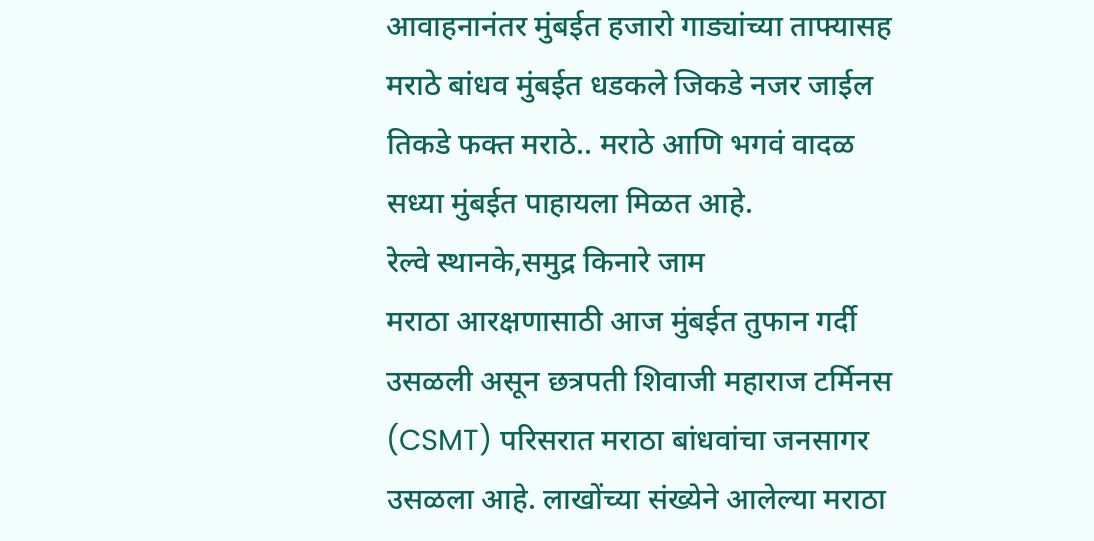आवाहनानंतर मुंबईत हजारो गाड्यांच्या ताफ्यासह मराठे बांधव मुंबईत धडकले जिकडे नजर जाईल तिकडे फक्त मराठे.. मराठे आणि भगवं वादळ सध्या मुंबईत पाहायला मिळत आहे.
रेल्वे स्थानके,समुद्र किनारे जाम
मराठा आरक्षणासाठी आज मुंबईत तुफान गर्दी उसळली असून छत्रपती शिवाजी महाराज टर्मिनस (CSMT) परिसरात मराठा बांधवांचा जनसागर उसळला आहे. लाखोंच्या संख्येने आलेल्या मराठा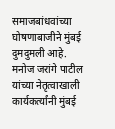समाजबांधवांच्या घोषणाबाजीने मुंबई दुमदुमली आहे.
मनोज जरांगे पाटील यांच्या नेतृत्वाखाली कार्यकर्त्यांनी मुंबई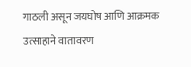गाठली असून जयघोष आणि आक्रमक उत्साहाने वातावरण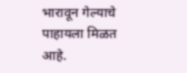भारावून गेल्याचे पाहायला मिळत आहे.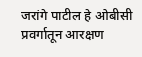जरांगे पाटील हे ओबीसी प्रवर्गातून आरक्षण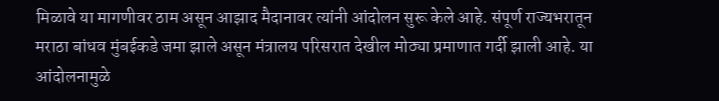मिळावे या मागणीवर ठाम असून आझाद मैदानावर त्यांनी आंदोलन सुरू केले आहे. संपूर्ण राज्यभरातून मराठा बांधव मुंबईकडे जमा झाले असून मंत्रालय परिसरात देखील मोठ्या प्रमाणात गर्दी झाली आहे. या आंदोलनामुळे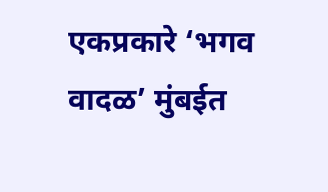एकप्रकारे ‘भगव वादळ’ मुंबईत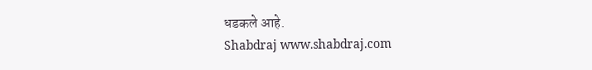धडकले आहे.
Shabdraj www.shabdraj.com